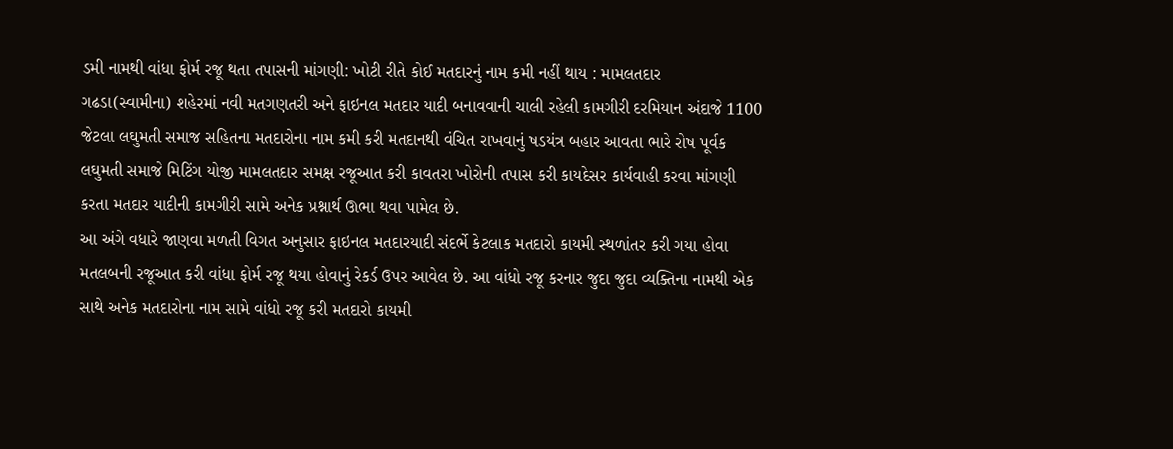ડમી નામથી વાંધા ફોર્મ રજૂ થતા તપાસની માંગણી: ખોટી રીતે કોઈ મતદારનું નામ કમી નહીં થાય : મામલતદાર
ગઢડા(સ્વામીના) શહેરમાં નવી મતગણતરી અને ફાઇનલ મતદાર યાદી બનાવવાની ચાલી રહેલી કામગીરી દરમિયાન અંદાજે 1100 જેટલા લઘુમતી સમાજ સહિતના મતદારોના નામ કમી કરી મતદાનથી વંચિત રાખવાનું ષડયંત્ર બહાર આવતા ભારે રોષ પૂર્વક લઘુમતી સમાજે મિટિંગ યોજી મામલતદાર સમક્ષ રજૂઆત કરી કાવતરા ખોરોની તપાસ કરી કાયદેસર કાર્યવાહી કરવા માંગણી કરતા મતદાર યાદીની કામગીરી સામે અનેક પ્રશ્નાર્થ ઊભા થવા પામેલ છે.
આ અંગે વધારે જાણવા મળતી વિગત અનુસાર ફાઇનલ મતદારયાદી સંદર્ભે કેટલાક મતદારો કાયમી સ્થળાંતર કરી ગયા હોવા મતલબની રજૂઆત કરી વાંધા ફોર્મ રજૂ થયા હોવાનું રેકર્ડ ઉપર આવેલ છે. આ વાંધો રજૂ કરનાર જુદા જુદા વ્યક્તિના નામથી એક સાથે અનેક મતદારોના નામ સામે વાંધો રજૂ કરી મતદારો કાયમી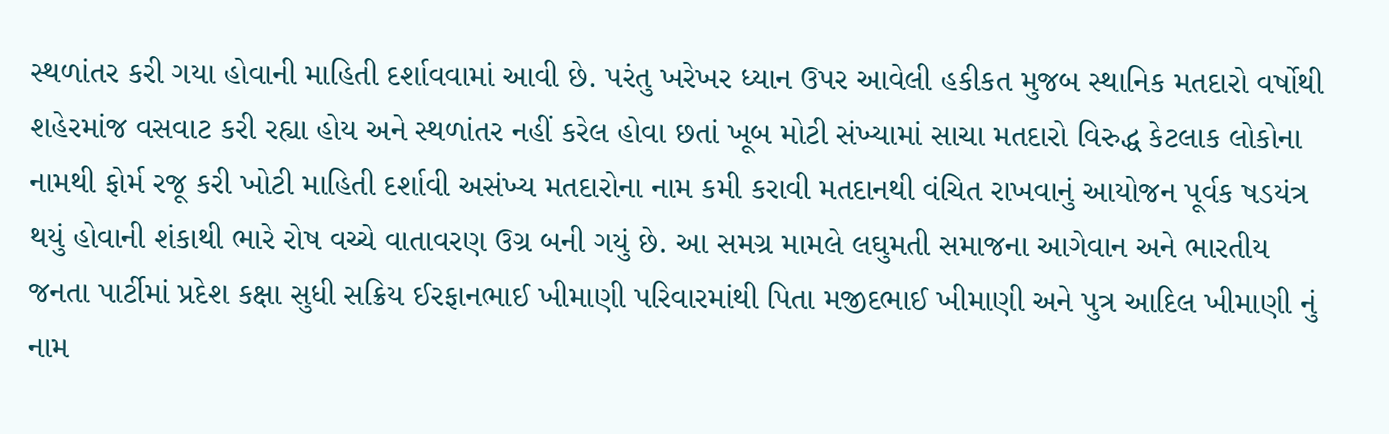સ્થળાંતર કરી ગયા હોવાની માહિતી દર્શાવવામાં આવી છે. પરંતુ ખરેખર ધ્યાન ઉપર આવેલી હકીકત મુજબ સ્થાનિક મતદારો વર્ષોથી શહેરમાંજ વસવાટ કરી રહ્યા હોય અને સ્થળાંતર નહીં કરેલ હોવા છતાં ખૂબ મોટી સંખ્યામાં સાચા મતદારો વિરુદ્ધ કેટલાક લોકોના નામથી ફોર્મ રજૂ કરી ખોટી માહિતી દર્શાવી અસંખ્ય મતદારોના નામ કમી કરાવી મતદાનથી વંચિત રાખવાનું આયોજન પૂર્વક ષડયંત્ર થયું હોવાની શંકાથી ભારે રોષ વચ્ચે વાતાવરણ ઉગ્ર બની ગયું છે. આ સમગ્ર મામલે લઘુમતી સમાજના આગેવાન અને ભારતીય જનતા પાર્ટીમાં પ્રદેશ કક્ષા સુધી સક્રિય ઈરફાનભાઈ ખીમાણી પરિવારમાંથી પિતા મજીદભાઈ ખીમાણી અને પુત્ર આદિલ ખીમાણી નું નામ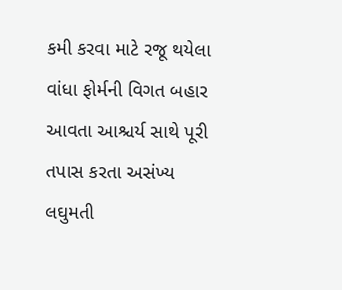કમી કરવા માટે રજૂ થયેલા વાંધા ફોર્મની વિગત બહાર આવતા આશ્ચર્ય સાથે પૂરી તપાસ કરતા અસંખ્ય લઘુમતી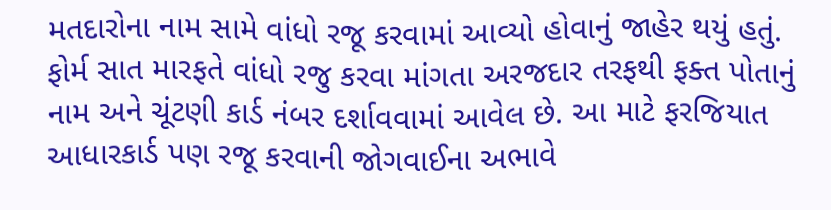મતદારોના નામ સામે વાંધો રજૂ કરવામાં આવ્યો હોવાનું જાહેર થયું હતું. ફોર્મ સાત મારફતે વાંધો રજુ કરવા માંગતા અરજદાર તરફથી ફક્ત પોતાનું નામ અને ચૂંટણી કાર્ડ નંબર દર્શાવવામાં આવેલ છે. આ માટે ફરજિયાત આધારકાર્ડ પણ રજૂ કરવાની જોગવાઈના અભાવે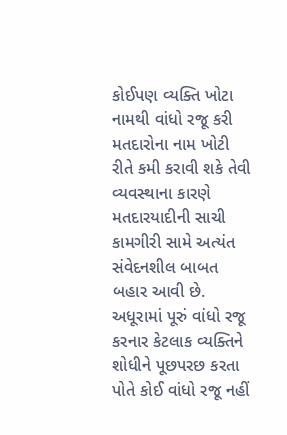કોઈપણ વ્યક્તિ ખોટા નામથી વાંધો રજૂ કરી મતદારોના નામ ખોટી રીતે કમી કરાવી શકે તેવી વ્યવસ્થાના કારણે મતદારયાદીની સાચી કામગીરી સામે અત્યંત સંવેદનશીલ બાબત બહાર આવી છે. અધૂરામાં પૂરું વાંધો રજૂ કરનાર કેટલાક વ્યક્તિને શોધીને પૂછપરછ કરતા પોતે કોઈ વાંધો રજૂ નહીં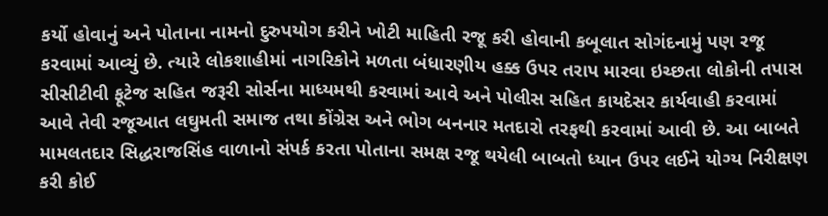કર્યો હોવાનું અને પોતાના નામનો દુરુપયોગ કરીને ખોટી માહિતી રજૂ કરી હોવાની કબૂલાત સોગંદનામું પણ રજૂ કરવામાં આવ્યું છે. ત્યારે લોકશાહીમાં નાગરિકોને મળતા બંધારણીય હક્ક ઉપર તરાપ મારવા ઇચ્છતા લોકોની તપાસ સીસીટીવી ફૂટેજ સહિત જરૂરી સોર્સના માધ્યમથી કરવામાં આવે અને પોલીસ સહિત કાયદેસર કાર્યવાહી કરવામાં આવે તેવી રજૂઆત લઘુમતી સમાજ તથા કોંગ્રેસ અને ભોગ બનનાર મતદારો તરફથી કરવામાં આવી છે. આ બાબતે મામલતદાર સિદ્ધરાજસિંહ વાળાનો સંપર્ક કરતા પોતાના સમક્ષ રજૂ થયેલી બાબતો ધ્યાન ઉપર લઈને યોગ્ય નિરીક્ષણ કરી કોઈ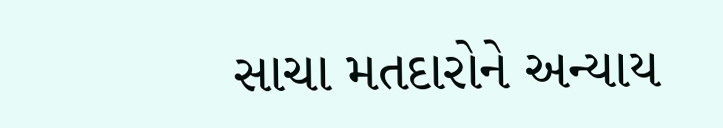સાચા મતદારોને અન્યાય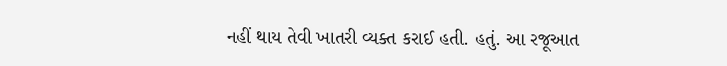નહીં થાય તેવી ખાતરી વ્યક્ત કરાઈ હતી. હતું. આ રજૂઆત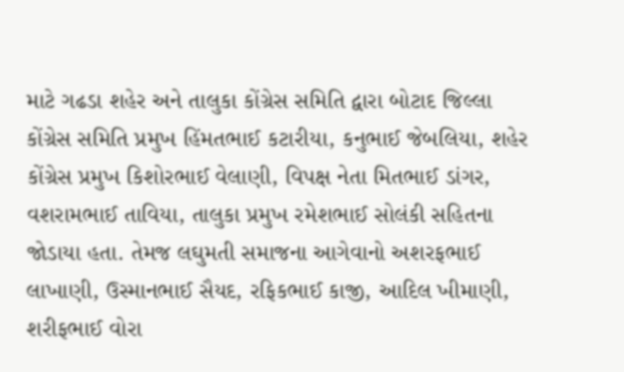માટે ગઢડા શહેર અને તાલુકા કોંગ્રેસ સમિતિ દ્વારા બોટાદ જિલ્લા કોંગ્રેસ સમિતિ પ્રમુખ હિંમતભાઈ કટારીયા, કનુભાઈ જેબલિયા, શહેર કોંગ્રેસ પ્રમુખ કિશોરભાઈ વેલાણી, વિપક્ષ નેતા મિતભાઈ ડાંગર, વશરામભાઈ તાવિયા, તાલુકા પ્રમુખ રમેશભાઈ સોલંકી સહિતના જોડાયા હતા. તેમજ લઘુમતી સમાજના આગેવાનો અશરફભાઈ લાખાણી, ઉસ્માનભાઈ સૈયદ, રફિકભાઈ કાજી, આદિલ ખીમાણી, શરીફભાઈ વોરા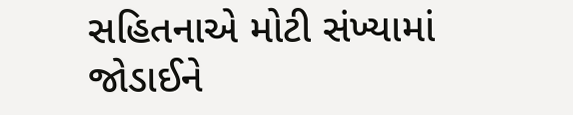સહિતનાએ મોટી સંખ્યામાં જોડાઈને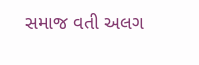સમાજ વતી અલગ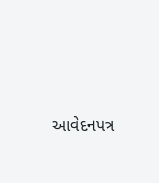આવેદનપત્ર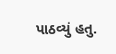પાઠવ્યું હતુ.